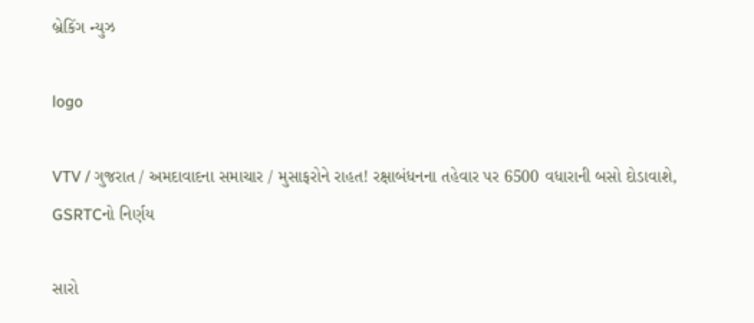બ્રેકિંગ ન્યુઝ

logo

VTV / ગુજરાત / અમદાવાદના સમાચાર / મુસાફરોને રાહત! રક્ષાબંધનના તહેવાર પર 6500 વધારાની બસો દોડાવાશે, GSRTCનો નિર્ણય

સારો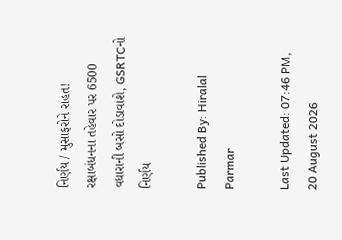નિર્ણય / મુસાફરોને રાહત! રક્ષાબંધનના તહેવાર પર 6500 વધારાની બસો દોડાવાશે, GSRTCનો નિર્ણય

Published By: Hiralal Parmar

Last Updated: 07:46 PM, 20 August 2026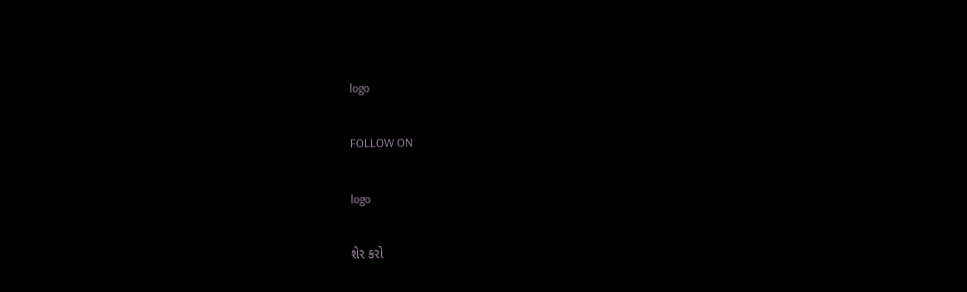logo

FOLLOW ON

logo

શેર કરો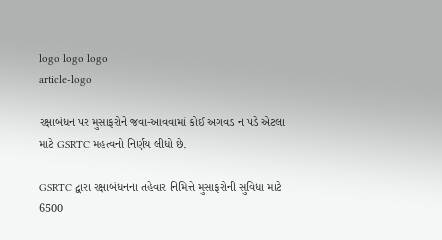logo logo logo
article-logo

રક્ષાબંધન પર મુસાફરોને જવા-આવવામાં કોઈ અગવડ ન પડે એટલા માટે GSRTC મહત્વનો નિર્ણય લીધો છે.

GSRTC દ્વારા રક્ષાબંધનના તહેવાર નિમિત્તે મુસાફરોની સુવિધા માટે 6500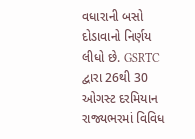વધારાની બસો દોડાવાનો નિર્ણય લીધો છે. GSRTC દ્વારા 26થી 30 ઓગસ્ટ દરમિયાન રાજ્યભરમાં વિવિધ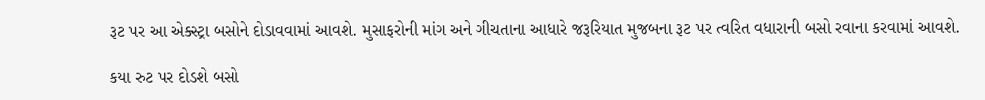રૂટ પર આ એક્સ્ટ્રા બસોને દોડાવવામાં આવશે. મુસાફરોની માંગ અને ગીચતાના આધારે જરૂરિયાત મુજબના રૂટ પર ત્વરિત વધારાની બસો રવાના કરવામાં આવશે.

કયા રુટ પર દોડશે બસો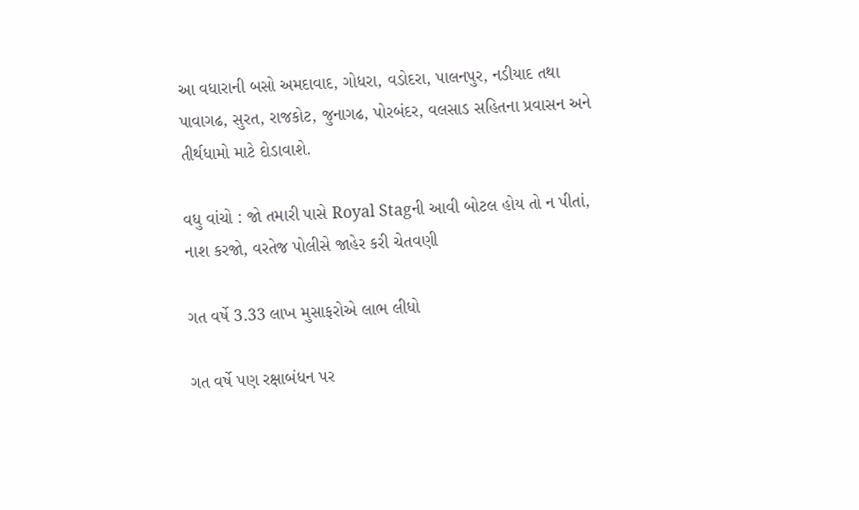આ વધારાની બસો અમદાવાદ, ગોધરા, વડોદરા, પાલનપુર, નડીયાદ તથા પાવાગઢ, સુરત, રાજકોટ, જુનાગઢ, પોરબંદર, વલસાડ સહિતના પ્રવાસન અને તીર્થધામો માટે દોડાવાશે.

વધુ વાંચો : જો તમારી પાસે Royal Stagની આવી બોટલ હોય તો ન પીતાં, નાશ કરજો, વરતેજ પોલીસે જાહેર કરી ચેતવણી

ગત વર્ષે 3.33 લાખ મુસાફરોએ લાભ લીધો

ગત વર્ષે પણ રક્ષાબંધન પર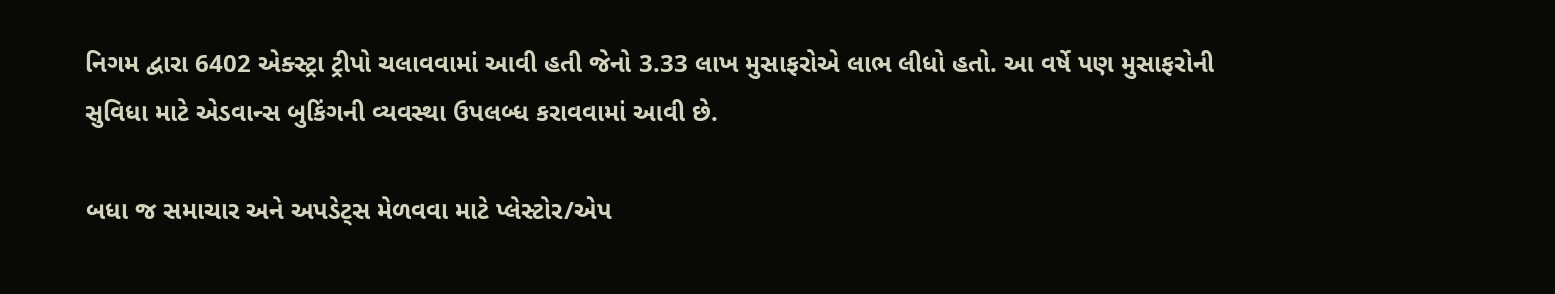નિગમ દ્વારા 6402 એક્સ્ટ્રા ટ્રીપો ચલાવવામાં આવી હતી જેનો 3.33 લાખ મુસાફરોએ લાભ લીધો હતો. આ વર્ષે પણ મુસાફરોની સુવિધા માટે એડવાન્સ બુકિંગની વ્યવસ્થા ઉપલબ્ધ કરાવવામાં આવી છે.

બધા જ સમાચાર અને અપડેટ્સ મેળવવા માટે પ્લેસ્ટોર/એપ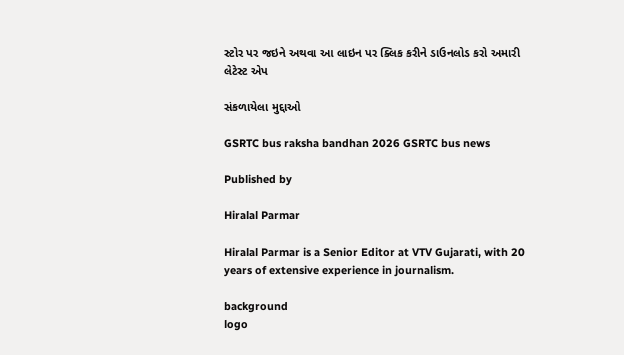સ્ટોર પર જઇને અથવા આ લાઇન પર ક્લિક કરીને ડાઉનલોડ કરો અમારી લેટેસ્ટ એપ

સંકળાયેલા મુદ્દાઓ

GSRTC bus raksha bandhan 2026 GSRTC bus news

Published by

Hiralal Parmar

Hiralal Parmar is a Senior Editor at VTV Gujarati, with 20 years of extensive experience in journalism.

background
logo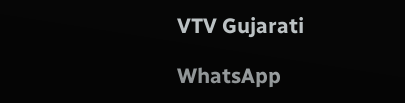VTV Gujarati

WhatsApp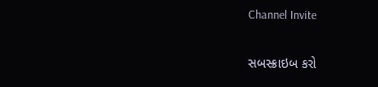Channel Invite

સબસ્ક્રાઇબ કરો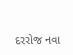દરરોજ નવા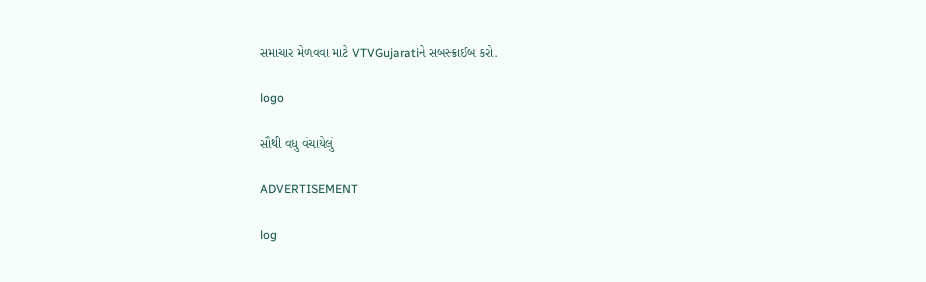સમાચાર મેળવવા માટે VTVGujaratiને સબસ્ક્રાઈબ કરો.

logo

સૌથી વધુ વંચાયેલું

ADVERTISEMENT

log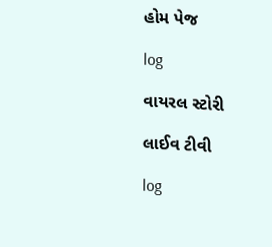હોમ પેજ

log

વાયરલ સ્ટોરી

લાઈવ ટીવી

log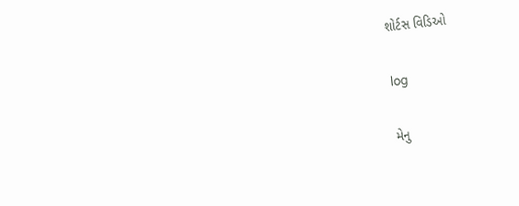શોર્ટસ વિડિઓ

log

મેનુ